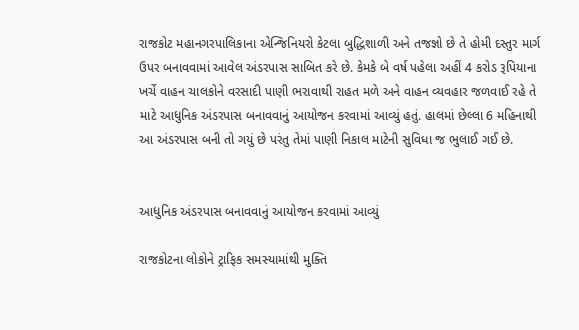રાજકોટ મહાનગરપાલિકાના એન્જિનિયરો કેટલા બુદ્ધિશાળી અને તજજ્ઞો છે તે હોમી દસ્તુર માર્ગ ઉપર બનાવવામાં આવેલ અંડરપાસ સાબિત કરે છે. કેમકે બે વર્ષ પહેલા અહીં 4 કરોડ રૂપિયાના ખર્ચે વાહન ચાલકોને વરસાદી પાણી ભરાવાથી રાહત મળે અને વાહન વ્યવહાર જળવાઈ રહે તે માટે આધુનિક અંડરપાસ બનાવવાનું આયોજન કરવામાં આવ્યું હતું. હાલમાં છેલ્લા 6 મહિનાથી આ અંડરપાસ બની તો ગયું છે પરંતુ તેમાં પાણી નિકાલ માટેની સુવિધા જ ભુલાઈ ગઈ છે.


આધુનિક અંડરપાસ બનાવવાનું આયોજન કરવામાં આવ્યું

રાજકોટના લોકોને ટ્રાફિક સમસ્યામાંથી મુક્તિ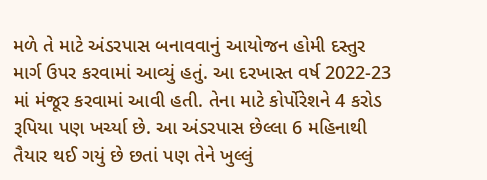મળે તે માટે અંડરપાસ બનાવવાનું આયોજન હોમી દસ્તુર માર્ગ ઉપર કરવામાં આવ્યું હતું. આ દરખાસ્ત વર્ષ 2022-23 માં મંજૂર કરવામાં આવી હતી. તેના માટે કોર્પોરેશને 4 કરોડ રૂપિયા પણ ખર્ચ્યા છે. આ અંડરપાસ છેલ્લા 6 મહિનાથી તૈયાર થઈ ગયું છે છતાં પણ તેને ખુલ્લું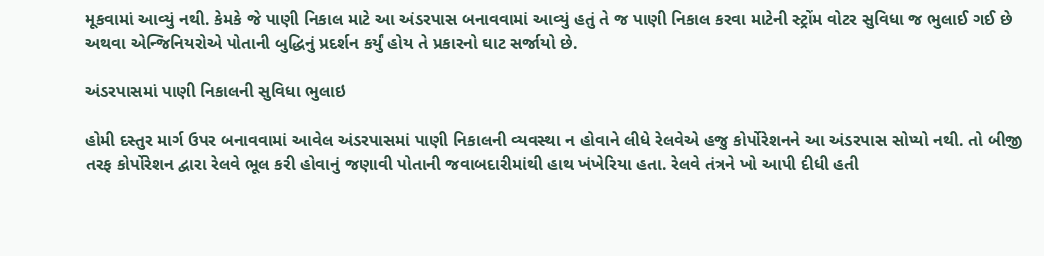મૂકવામાં આવ્યું નથી. કેમકે જે પાણી નિકાલ માટે આ અંડરપાસ બનાવવામાં આવ્યું હતું તે જ પાણી નિકાલ કરવા માટેની સ્ટ્રોંમ વોટર સુવિધા જ ભુલાઈ ગઈ છે અથવા એન્જિનિયરોએ પોતાની બુદ્ધિનું પ્રદર્શન કર્યું હોય તે પ્રકારનો ઘાટ સર્જાયો છે.

અંડરપાસમાં પાણી નિકાલની સુવિધા ભુલાઇ

હોમી દસ્તુર માર્ગ ઉપર બનાવવામાં આવેલ અંડરપાસમાં પાણી નિકાલની વ્યવસ્થા ન હોવાને લીધે રેલવેએ હજુ કોર્પોરેશનને આ અંડરપાસ સોપ્યો નથી. તો બીજી તરફ કોર્પોરેશન દ્વારા રેલવે ભૂલ કરી હોવાનું જણાવી પોતાની જવાબદારીમાંથી હાથ ખંખેરિયા હતા. રેલવે તંત્રને ખો આપી દીધી હતી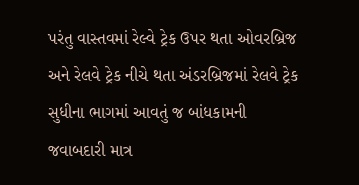પરંતુ વાસ્તવમાં રેલ્વે ટ્રેક ઉપર થતા ઓવરબ્રિજ અને રેલવે ટ્રેક નીચે થતા અંડરબ્રિજમાં રેલવે ટ્રેક સુધીના ભાગમાં આવતું જ બાંધકામની જવાબદારી માત્ર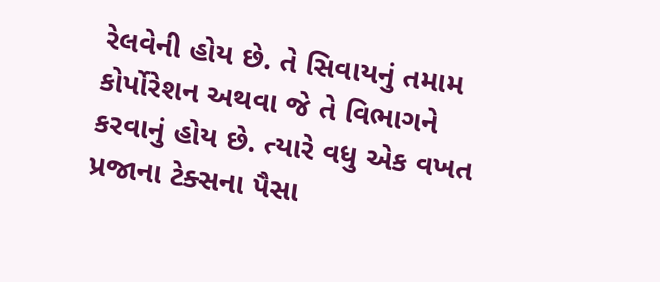રેલવેની હોય છે. તે સિવાયનું તમામ કોર્પોરેશન અથવા જે તે વિભાગને કરવાનું હોય છે. ત્યારે વધુ એક વખત પ્રજાના ટેક્સના પૈસા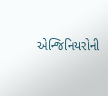એન્જિનિયરોની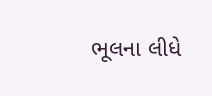ભૂલના લીધે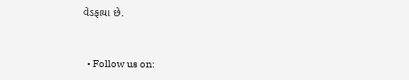વેડફાયા છે.


  • Follow us on: